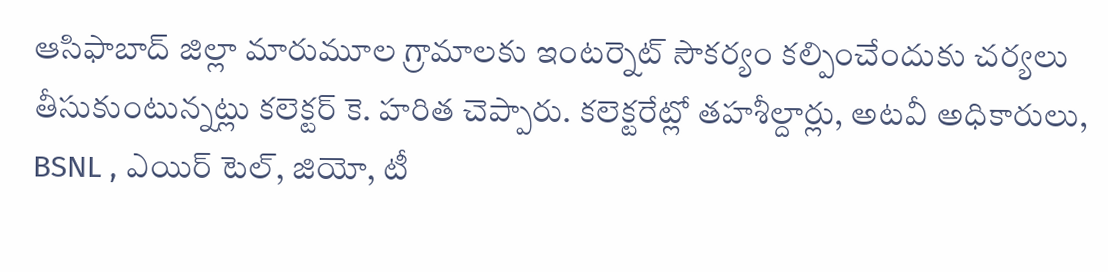ఆసిఫాబాద్ జిల్లా మారుమూల గ్రామాలకు ఇంటర్నెట్ సౌకర్యం కల్పించేందుకు చర్యలు తీసుకుంటున్నట్లు కలెక్టర్ కె. హరిత చెప్పారు. కలెక్టరేట్లో తహశీల్దార్లు, అటవీ అధికారులు, BSNL , ఎయిర్ టెల్, జియో, టీ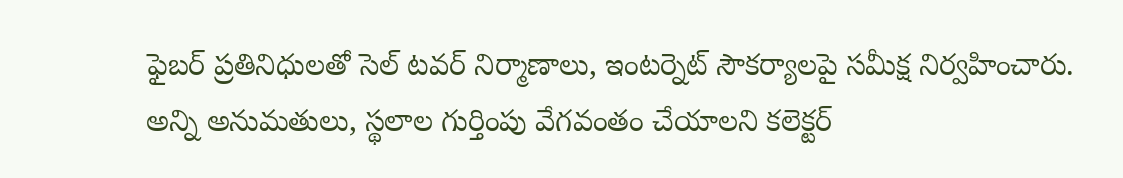ఫైబర్ ప్రతినిధులతో సెల్ టవర్ నిర్మాణాలు, ఇంటర్నెట్ సౌకర్యాలపై సమీక్ష నిర్వహించారు. అన్ని అనుమతులు, స్థలాల గుర్తింపు వేగవంతం చేయాలని కలెక్టర్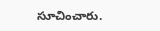సూచించారు.